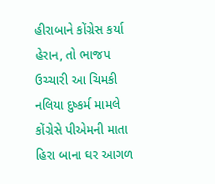હીરાબાને કોંગ્રેસ કર્યા હેરાન, તો ભાજપ ઉચ્ચારી આ ચિમકી
નલિયા દુષ્કર્મ મામલે કોંગ્રેસે પીએમની માતા હિરા બાના ઘર આગળ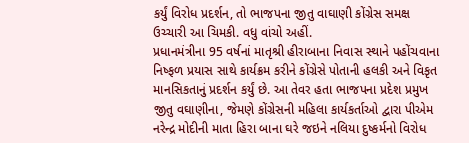કર્યું વિરોધ પ્રદર્શન, તો ભાજપના જીતુ વાઘાણી કોંગ્રેસ સમક્ષ ઉચ્ચારી આ ચિમકી. વધુ વાંચો અહીં.
પ્રધાનમંત્રીના 95 વર્ષનાં માતૃશ્રી હીરાબાના નિવાસ સ્થાને પહોંચવાના નિષ્ફળ પ્રયાસ સાથે કાર્યક્રમ કરીને કોંગ્રેસે પોતાની હલકી અને વિકૃત માનસિકતાનું પ્રદર્શન કર્યું છે. આ તેવર હતા ભાજપના પ્રદેશ પ્રમુખ જીતુ વઘાણીના, જેમણે કોંગ્રેસની મહિલા કાર્યકર્તાઓ દ્વારા પીએમ નરેન્દ્ર મોદીની માતા હિરા બાના ઘરે જઇને નલિયા દુષ્કર્મનો વિરોધ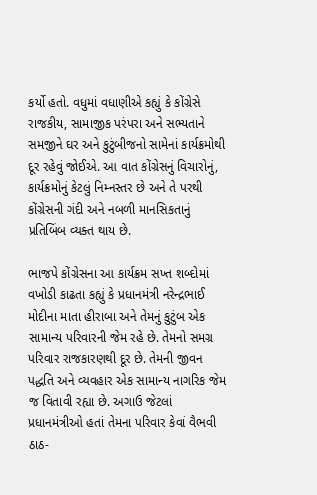કર્યો હતો. વધુમાં વધાણીએ કહ્યું કે કોંગ્રેસે રાજકીય, સામાજીક પરંપરા અને સભ્યતાને સમજીને ઘર અને કુટુંબીજનો સામેનાં કાર્યક્રમોથી દૂર રહેવું જોઈએ. આ વાત કોંગ્રેસનું વિચારોનું, કાર્યક્રમોનું કેટલું નિમ્નસ્તર છે અને તે પરથી કોંગ્રેસની ગંદી અને નબળી માનસિકતાનું પ્રતિબિંબ વ્યક્ત થાય છે.

ભાજપે કોંગ્રેસના આ કાર્યક્રમ સખ્ત શબ્દોમાં વખોડી કાઢતા કહ્યું કે પ્રધાનમંત્રી નરેન્દ્રભાઈ મોદીના માતા હીરાબા અને તેમનું કુટુંબ એક સામાન્ય પરિવારની જેમ રહે છે. તેમનો સમગ્ર પરિવાર રાજકારણથી દૂર છે. તેમની જીવન પદ્ધતિ અને વ્યવહાર એક સામાન્ય નાગરિક જેમ જ વિતાવી રહ્યા છે. અગાઉ જેટલાં પ્રધાનમંત્રીઓ હતાં તેમના પરિવાર કેવાં વૈભવી ઠાઠ-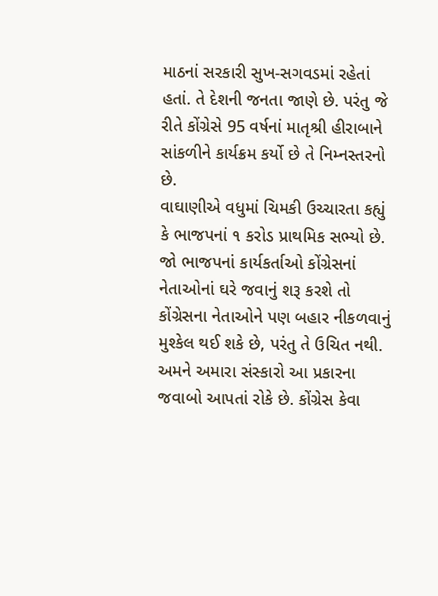માઠનાં સરકારી સુખ-સગવડમાં રહેતાં હતાં. તે દેશની જનતા જાણે છે. પરંતુ જે રીતે કોંગ્રેસે 95 વર્ષનાં માતૃશ્રી હીરાબાને સાંકળીને કાર્યક્રમ કર્યો છે તે નિમ્નસ્તરનો છે.
વાઘાણીએ વધુમાં ચિમકી ઉચ્ચારતા કહ્યું કે ભાજપનાં ૧ કરોડ પ્રાથમિક સભ્યો છે. જો ભાજપનાં કાર્યકર્તાઓ કોંગ્રેસનાં નેતાઓનાં ઘરે જવાનું શરૂ કરશે તો કોંગ્રેસના નેતાઓને પણ બહાર નીકળવાનું મુશ્કેલ થઈ શકે છે, પરંતુ તે ઉચિત નથી. અમને અમારા સંસ્કારો આ પ્રકારના જવાબો આપતાં રોકે છે. કોંગ્રેસ કેવા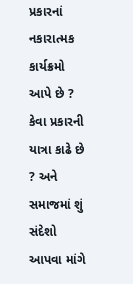પ્રકારનાં નકારાત્મક કાર્યક્રમો આપે છે ? કેવા પ્રકારની યાત્રા કાઢે છે ? અને સમાજમાં શું સંદેશો આપવા માંગે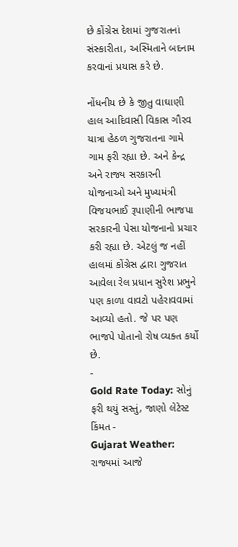છે કોંગ્રેસ દેશમાં ગુજરાતનાં સંસ્કારીતા, અસ્મિતાને બદનામ કરવાનાં પ્રયાસ કરે છે.

નોંધનીય છે કે જીતુ વાઘાણી હાલ આદિવાસી વિકાસ ગૌરવ યાત્રા હેઠળ ગુજરાતના ગામે ગામ ફરી રહ્યા છે. અને કેન્દ્ર અને રાજ્ય સરકારની યોજનાઓ અને મુખ્યમંત્રી વિજયભાઈ રૂપાણીની ભાજપા સરકારની પેસા યોજનાનો પ્રચાર કરી રહ્યા છે. એટલું જ નહીં હાલમાં કોંગ્રેસ દ્વારા ગુજરાત આવેલા રેલ પ્રધાન સુરેશ પ્રભુને પણ કાળા વાવટો પહેરાવવામાં આવ્યો હતો. જે પર પણ ભાજપે પોતાનો રોષ વ્યક્ત કર્યો છે.
-
Gold Rate Today: સોનું ફરી થયું સસ્તું, જાણો લેટેસ્ટ કિંમત -
Gujarat Weather: રાજ્યમાં આજે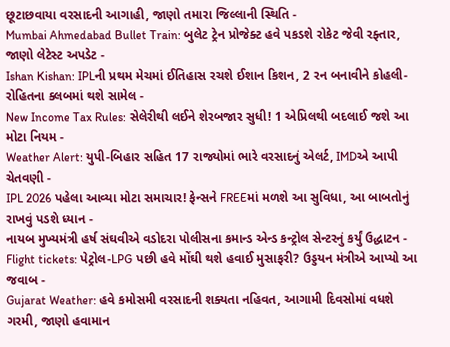છૂટાછવાયા વરસાદની આગાહી, જાણો તમારા જિલ્લાની સ્થિતિ -
Mumbai Ahmedabad Bullet Train: બુલેટ ટ્રેન પ્રોજેક્ટ હવે પકડશે રોકેટ જેવી રફ્તાર, જાણો લેટેસ્ટ અપડેટ -
Ishan Kishan: IPLની પ્રથમ મેચમાં ઈતિહાસ રચશે ઈશાન કિશન, 2 રન બનાવીને કોહલી-રોહિતના ક્લબમાં થશે સામેલ -
New Income Tax Rules: સેલેરીથી લઈને શેરબજાર સુધી! 1 એપ્રિલથી બદલાઈ જશે આ મોટા નિયમ -
Weather Alert: યુપી-બિહાર સહિત 17 રાજ્યોમાં ભારે વરસાદનું એલર્ટ, IMDએ આપી ચેતવણી -
IPL 2026 પહેલા આવ્યા મોટા સમાચાર! ફેન્સને FREEમાં મળશે આ સુવિધા, આ બાબતોનું રાખવું પડશે ધ્યાન -
નાયબ મુખ્યમંત્રી હર્ષ સંઘવીએ વડોદરા પોલીસના કમાન્ડ એન્ડ કન્ટ્રોલ સેન્ટરનું કર્યું ઉદ્ધાટન -
Flight tickets: પેટ્રોલ-LPG પછી હવે મોંઘી થશે હવાઈ મુસાફરી? ઉડ્ડયન મંત્રીએ આપ્યો આ જવાબ -
Gujarat Weather: હવે કમોસમી વરસાદની શક્યતા નહિવત, આગામી દિવસોમાં વધશે ગરમી, જાણો હવામાન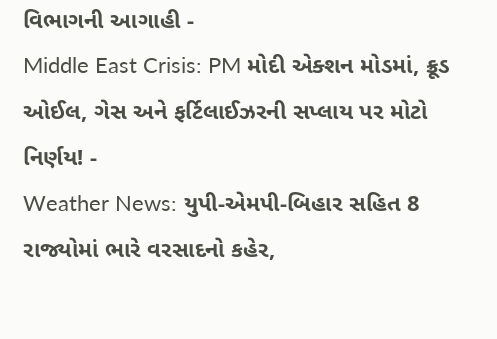વિભાગની આગાહી -
Middle East Crisis: PM મોદી એક્શન મોડમાં, ક્રૂડ ઓઈલ, ગેસ અને ફર્ટિલાઈઝરની સપ્લાય પર મોટો નિર્ણય! -
Weather News: યુપી-એમપી-બિહાર સહિત 8 રાજ્યોમાં ભારે વરસાદનો કહેર,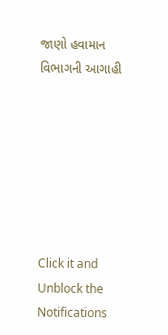જાણો હવામાન વિભાગની આગાહી







Click it and Unblock the Notifications